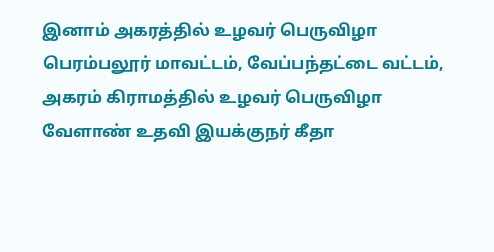இனாம் அகரத்தில் உழவர் பெருவிழா
பெரம்பலூர் மாவட்டம், வேப்பந்தட்டை வட்டம், அகரம் கிராமத்தில் உழவர் பெருவிழா வேளாண் உதவி இயக்குநர் கீதா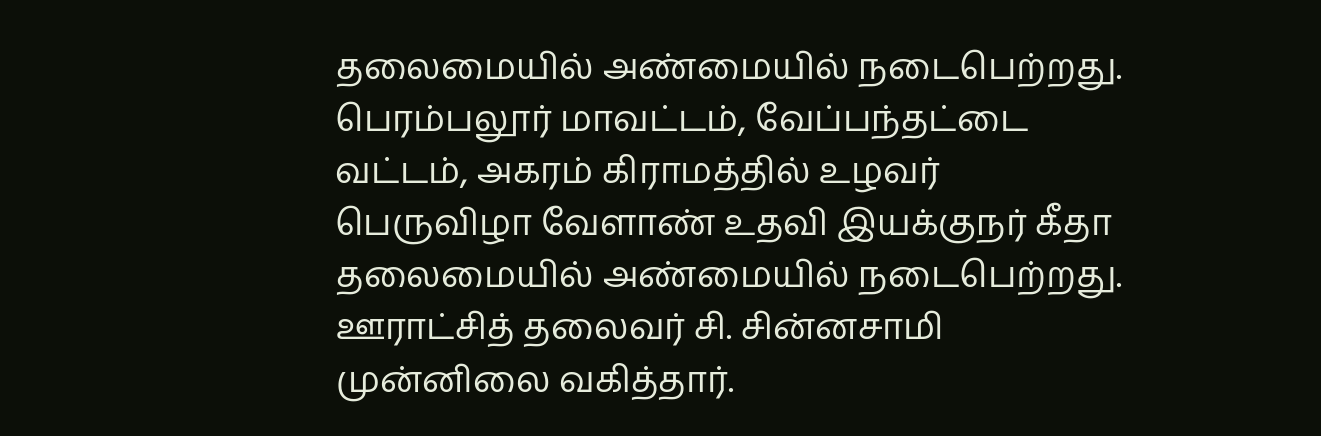தலைமையில் அண்மையில் நடைபெற்றது.
பெரம்பலூர் மாவட்டம், வேப்பந்தட்டை வட்டம், அகரம் கிராமத்தில் உழவர் பெருவிழா வேளாண் உதவி இயக்குநர் கீதா தலைமையில் அண்மையில் நடைபெற்றது.
ஊராட்சித் தலைவர் சி. சின்னசாமி முன்னிலை வகித்தார்.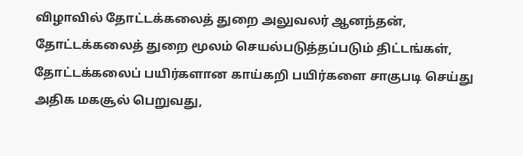விழாவில் தோட்டக்கலைத் துறை அலுவலர் ஆனந்தன், தோட்டக்கலைத் துறை மூலம் செயல்படுத்தப்படும் திட்டங்கள், தோட்டக்கலைப் பயிர்களான காய்கறி பயிர்களை சாகுபடி செய்து அதிக மகசூல் பெறுவது,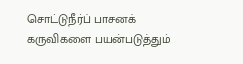சொட்டுநீர்ப் பாசனக் கருவிகளை பயன்படுத்தும்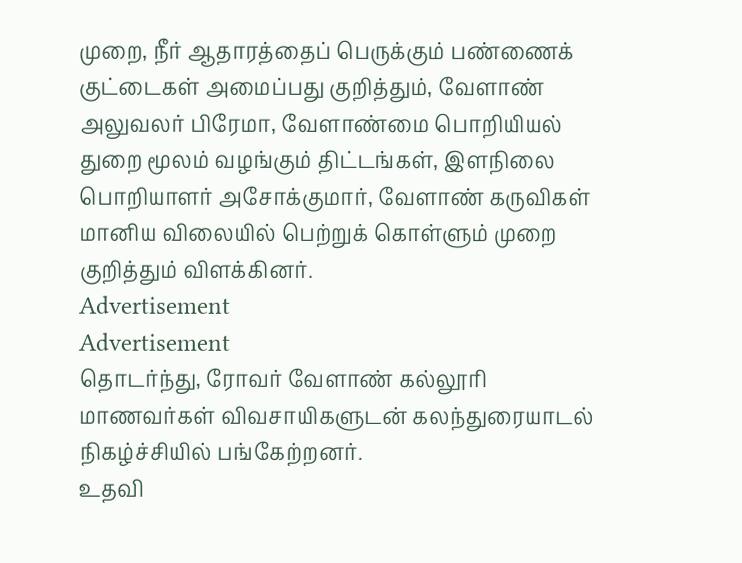முறை, நீர் ஆதாரத்தைப் பெருக்கும் பண்ணைக் குட்டைகள் அமைப்பது குறித்தும், வேளாண் அலுவலர் பிரேமா, வேளாண்மை பொறியியல் துறை மூலம் வழங்கும் திட்டங்கள், இளநிலை பொறியாளர் அசோக்குமார், வேளாண் கருவிகள் மானிய விலையில் பெற்றுக் கொள்ளும் முறை குறித்தும் விளக்கினர்.
Advertisement
Advertisement
தொடர்ந்து, ரோவர் வேளாண் கல்லூரி மாணவர்கள் விவசாயிகளுடன் கலந்துரையாடல் நிகழ்ச்சியில் பங்கேற்றனர்.
உதவி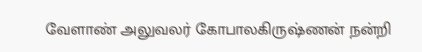வேளாண் அலுவலர் கோபாலகிருஷ்ணன் நன்றி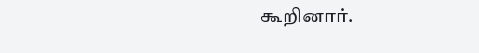கூறினார்.